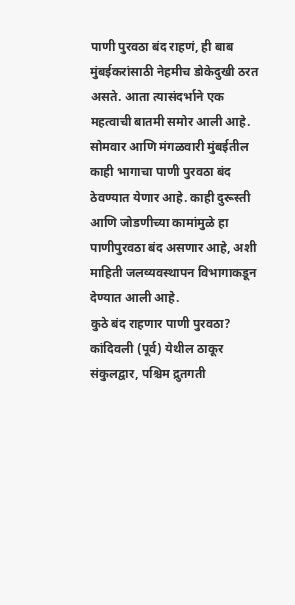पाणी पुरवठा बंद राहणं, ही बाब मुंबईकरांसाठी नेहमीच डोकेदुखी ठरत असते. आता त्यासंदर्भाने एक महत्वाची बातमी समोर आली आहे. सोमवार आणि मंगळवारी मुंबईतील काही भागाचा पाणी पुरवठा बंद ठेवण्यात येणार आहे. काही दुरूस्ती आणि जोडणीच्या कामांमुळे हा पाणीपुरवठा बंद असणार आहे, अशी माहिती जलव्यवस्थापन विभागाकडून देण्यात आली आहे.
कुठे बंद राहणार पाणी पुरवठा?
कांदिवली (पूर्व) येथील ठाकूर संकुलद्वार, पश्चिम द्रुतगती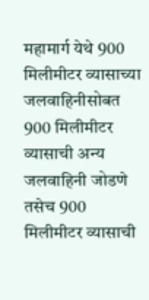महामार्ग येथे 900 मिलीमीटर व्यासाच्या जलवाहिनीसोबत 900 मिलीमीटर व्यासाची अन्य जलवाहिनी जोडणे तसेच 900 मिलीमीटर व्यासाची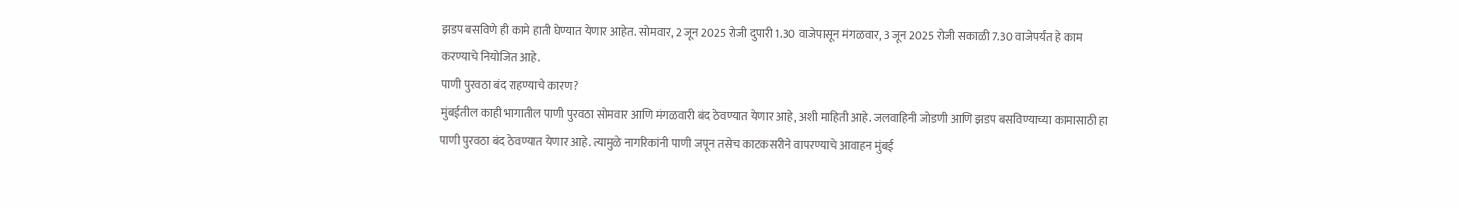झडप बसविणे ही कामे हाती घेण्यात येणार आहेत. सोमवार, 2 जून 2025 रोजी दुपारी 1.30 वाजेपासून मंगळवार, 3 जून 2025 रोजी सकाळी 7.30 वाजेपर्यंत हे काम करण्याचे नियोजित आहे.
पाणी पुरवठा बंद राहण्याचे कारण?
मुंबईतील काही भागातील पाणी पुरवठा सोमवार आणि मंगळवारी बंद ठेवण्यात येणार आहे, अशी माहिती आहे. जलवाहिनी जोडणी आणि झडप बसविण्याच्या कामासाठी हा पाणी पुरवठा बंद ठेवण्यात येणार आहे. त्यामुळे नागरिकांनी पाणी जपून तसेच काटकसरीने वापरण्याचे आवाहन मुंबई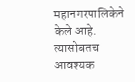महानगरपालिकेने केले आहे. त्यासोबतच आवश्यक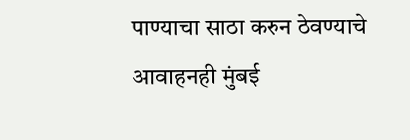पाण्याचा साठा करुन ठेवण्याचे आवाहनही मुंबई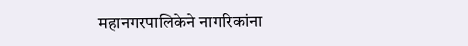महानगरपालिकेने नागरिकांना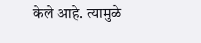केले आहे. त्यामुळे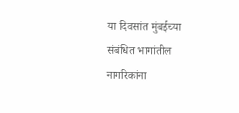या दिवसांत मुंबईच्या संबंधित भागांतील नागरिकांना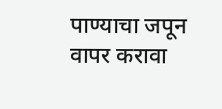पाण्याचा जपून वापर करावा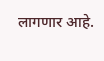लागणार आहे.